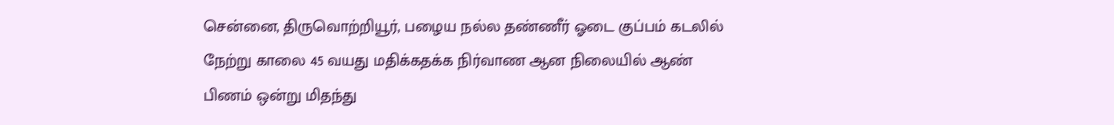சென்னை, திருவொற்றியூர், பழைய நல்ல தண்ணீர் ஓடை குப்பம் கடலில் நேற்று காலை 45 வயது மதிக்கதக்க நிர்வாண ஆன நிலையில் ஆண் பிணம் ஒன்று மிதந்து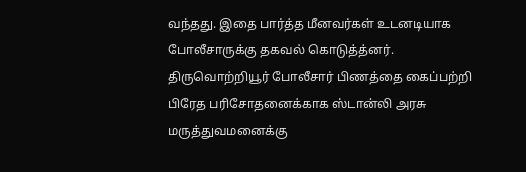வந்தது. இதை பார்த்த மீனவர்கள் உடனடியாக போலீசாருக்கு தகவல் கொடுத்த்னர். திருவொற்றியூர் போலீசார் பிணத்தை கைப்பற்றி பிரேத பரிசோதனைக்காக ஸ்டான்லி அரசு மருத்துவமனைக்கு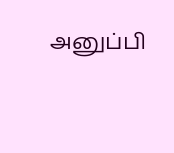அனுப்பி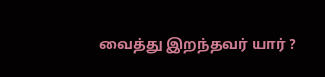வைத்து இறந்தவர் யார் ?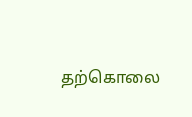தற்கொலை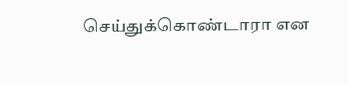செய்துக்கொண்டாரா என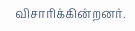விசாரிக்கின்றனர்.